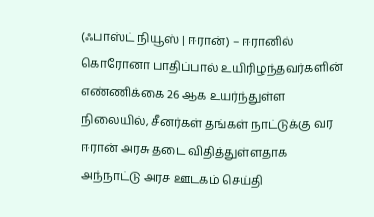(ஃபாஸ்ட் நியூஸ் | ஈரான்) – ஈரானில் கொரோனா பாதிப்பால் உயிரிழந்தவர்களின் எண்ணிக்கை 26 ஆக உயர்ந்துள்ள நிலையில், சீனர்கள் தங்கள் நாட்டுக்கு வர ஈரான் அரசு தடை விதித்துள்ளதாக அந்நாட்டு அரச ஊடகம் செய்தி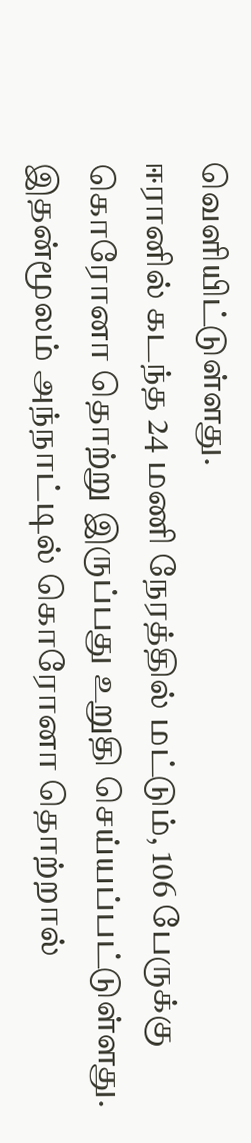வெளியிட்டுள்ளது.
ஈரானில் கடந்த 24 மணி நேரத்தில் மட்டும், 106 பேருக்கு கொரோனா தொற்று இருப்பது உறுதி செய்யப்பட்டுள்ளது.
இதன்மூலம் அந்நாட்டில் கொரோனா தொற்றால்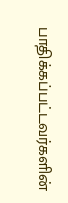பாதிக்கப்பட்டவர்களின்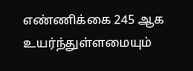எண்ணிக்கை 245 ஆக உயர்ந்துள்ளமையும்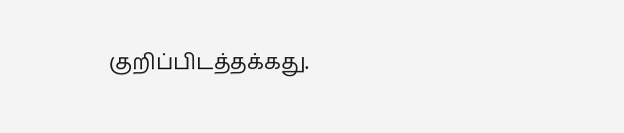குறிப்பிடத்தக்கது.